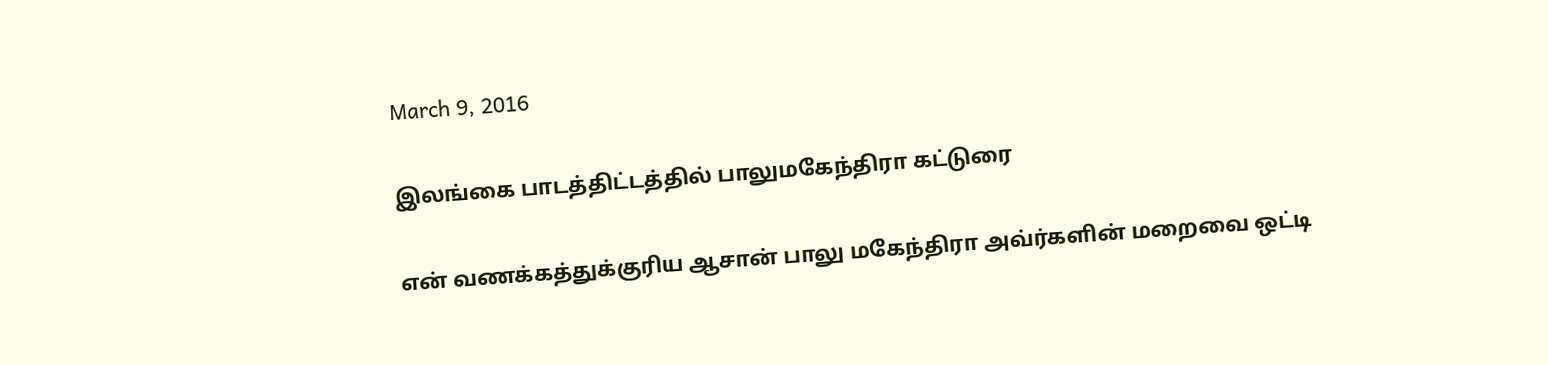March 9, 2016

இலங்கை பாடத்திட்டத்தில் பாலுமகேந்திரா கட்டுரை

என் வணக்கத்துக்குரிய ஆசான் பாலு மகேந்திரா அவ்ர்களின் மறைவை ஒட்டி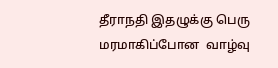தீராநதி இதழுக்கு பெரு மரமாகிப்போன  வாழ்வு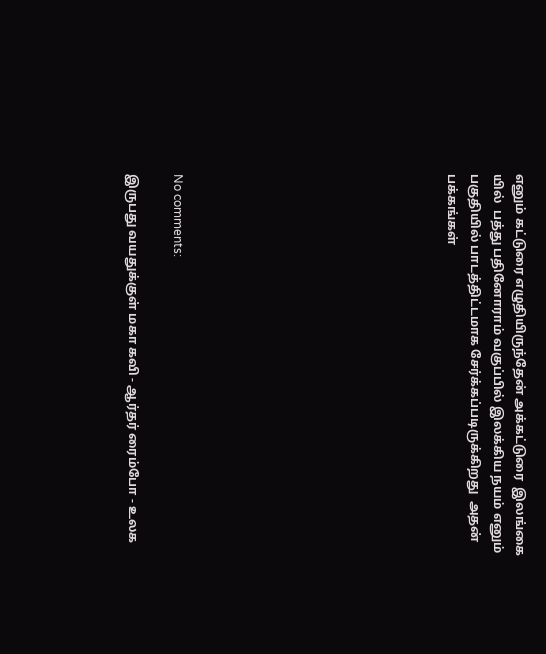எனும் கட்டுரை எழுதியிருந்தேன் அக்கட்டுரை  இலங்கை யில்  பத்து பதினோராம் வகுப்பில் இலக்கிய நயம் எனும் பகுதியில் பாடத்திட்டமாக சேர்க்கப்படிருக்கிறது  அதன்  பக்கங்கள்











No comments:

இருபது வயதுக்குள் மகா கவி - ஆர்தர் ரைம்போ - உலக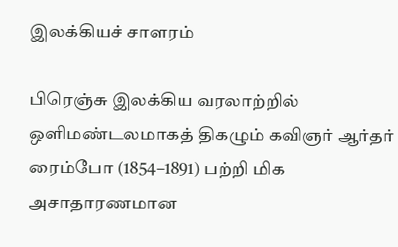இலக்கியச் சாளரம்

பிரெஞ்சு இலக்கிய வரலாற்றில் ஒளிமண்டலமாகத் திகழும் கவிஞர் ஆர்தர் ரைம்போ (1854–1891) பற்றி மிக அசாதாரணமான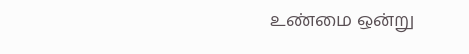உண்மை ஒன்று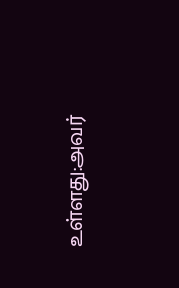உள்ளது:அவர்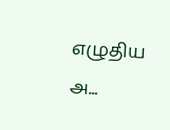எழுதிய அ...